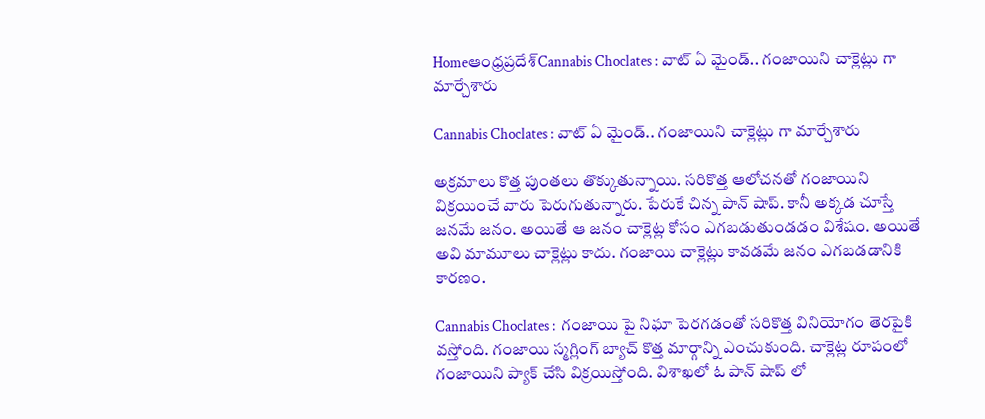Homeఆంధ్రప్రదేశ్‌Cannabis Choclates : వాట్ ఏ మైండ్.. గంజాయిని చాక్లెట్లు గా మార్చేశారు

Cannabis Choclates : వాట్ ఏ మైండ్.. గంజాయిని చాక్లెట్లు గా మార్చేశారు

అక్రమాలు కొత్త పుంతలు తొక్కుతున్నాయి. సరికొత్త ఆలోచనతో గంజాయిని విక్రయించే వారు పెరుగుతున్నారు. పేరుకే చిన్న పాన్ షాప్. కానీ అక్కడ చూస్తే జనమే జనం. అయితే ఆ జనం చాక్లెట్ల కోసం ఎగబడుతుండడం విశేషం. అయితే అవి మామూలు చాక్లెట్లు కాదు. గంజాయి చాక్లెట్లు కావడమే జనం ఎగబడడానికి కారణం.

Cannabis Choclates :  గంజాయి పై నిఘా పెరగడంతో సరికొత్త వినియోగం తెరపైకి వస్తోంది. గంజాయి స్మగ్లింగ్ బ్యాచ్ కొత్త మార్గాన్ని ఎంచుకుంది. చాక్లెట్ల రూపంలో గంజాయిని ప్యాక్ చేసి విక్రయిస్తోంది. విశాఖలో ఓ పాన్ షాప్ లో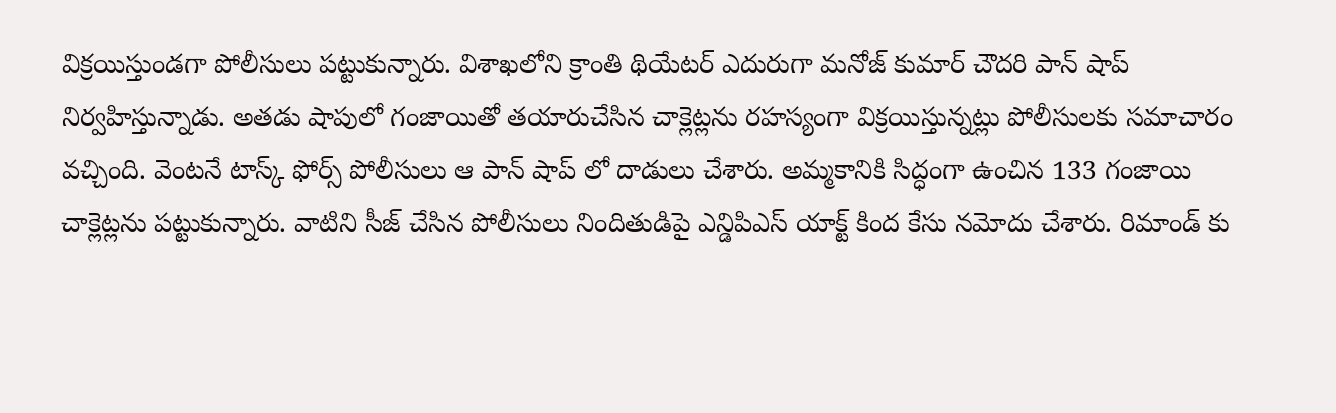విక్రయిస్తుండగా పోలీసులు పట్టుకున్నారు. విశాఖలోని క్రాంతి థియేటర్ ఎదురుగా మనోజ్ కుమార్ చౌదరి పాన్ షాప్ నిర్వహిస్తున్నాడు. అతడు షాపులో గంజాయితో తయారుచేసిన చాక్లెట్లను రహస్యంగా విక్రయిస్తున్నట్లు పోలీసులకు సమాచారం వచ్చింది. వెంటనే టాస్క్ ఫోర్స్ పోలీసులు ఆ పాన్ షాప్ లో దాడులు చేశారు. అమ్మకానికి సిద్ధంగా ఉంచిన 133 గంజాయి చాక్లెట్లను పట్టుకున్నారు. వాటిని సీజ్ చేసిన పోలీసులు నిందితుడిపై ఎన్డిపిఎస్ యాక్ట్ కింద కేసు నమోదు చేశారు. రిమాండ్ కు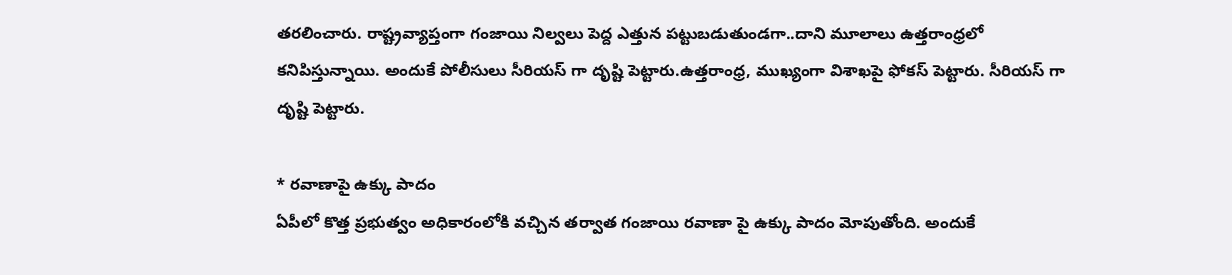తరలించారు. రాష్ట్రవ్యాప్తంగా గంజాయి నిల్వలు పెద్ద ఎత్తున పట్టుబడుతుండగా..దాని మూలాలు ఉత్తరాంధ్రలో కనిపిస్తున్నాయి. అందుకే పోలీసులు సీరియస్ గా దృష్టి పెట్టారు.ఉత్తరాంధ్ర, ముఖ్యంగా విశాఖపై ఫోకస్ పెట్టారు. సీరియస్ గా దృష్టి పెట్టారు.

* రవాణాపై ఉక్కు పాదం
ఏపీలో కొత్త ప్రభుత్వం అధికారంలోకి వచ్చిన తర్వాత గంజాయి రవాణా పై ఉక్కు పాదం మోపుతోంది. అందుకే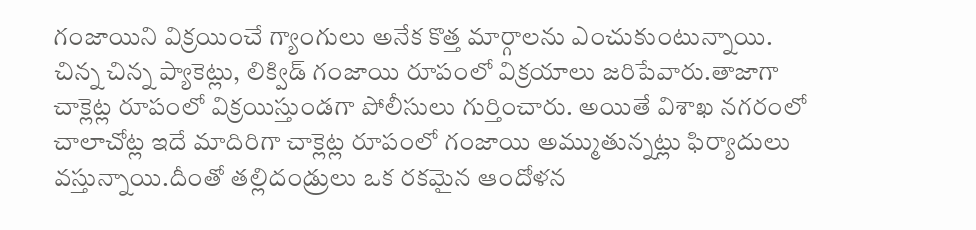గంజాయిని విక్రయించే గ్యాంగులు అనేక కొత్త మార్గాలను ఎంచుకుంటున్నాయి. చిన్న చిన్న ప్యాకెట్లు, లిక్విడ్ గంజాయి రూపంలో విక్రయాలు జరిపేవారు.తాజాగా చాక్లెట్ల రూపంలో విక్రయిస్తుండగా పోలీసులు గుర్తించారు. అయితే విశాఖ నగరంలో చాలాచోట్ల ఇదే మాదిరిగా చాక్లెట్ల రూపంలో గంజాయి అమ్ముతున్నట్లు ఫిర్యాదులు వస్తున్నాయి.దీంతో తల్లిదండ్రులు ఒక రకమైన ఆందోళన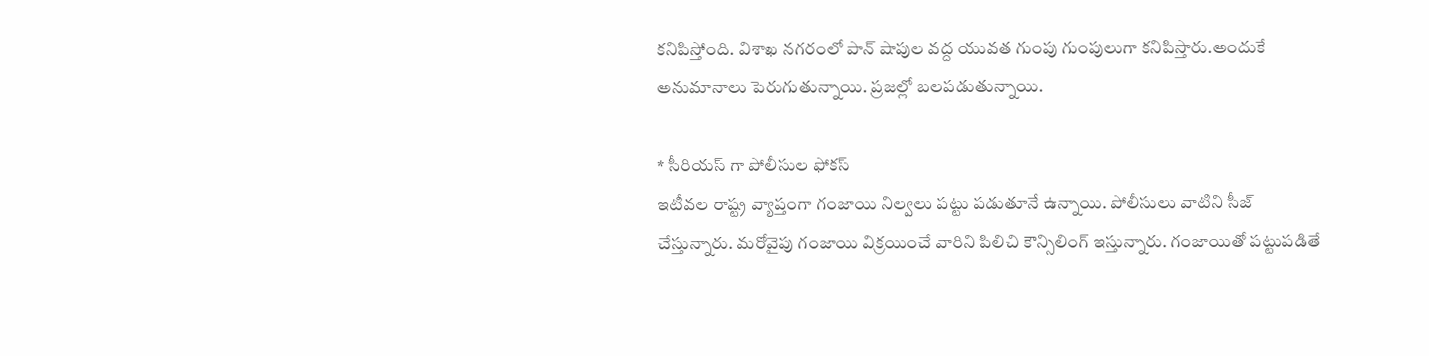కనిపిస్తోంది. విశాఖ నగరంలో పాన్ షాపుల వద్ద యువత గుంపు గుంపులుగా కనిపిస్తారు.అందుకే అనుమానాలు పెరుగుతున్నాయి. ప్రజల్లో బలపడుతున్నాయి.

* సీరియస్ గా పోలీసుల ఫోకస్
ఇటీవల రాష్ట్ర వ్యాప్తంగా గంజాయి నిల్వలు పట్టు పడుతూనే ఉన్నాయి. పోలీసులు వాటిని సీజ్ చేస్తున్నారు. మరోవైపు గంజాయి విక్రయించే వారిని పిలిచి కౌన్సిలింగ్ ఇస్తున్నారు. గంజాయితో పట్టుపడితే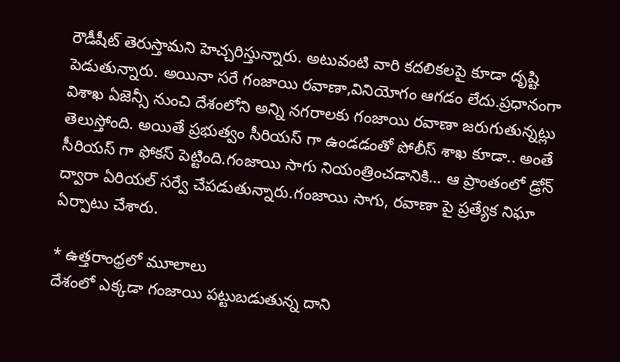రౌడీషీట్ తెరుస్తామని హెచ్చరిస్తున్నారు. అటువంటి వారి కదలికలపై కూడా దృష్టి పెడుతున్నారు. అయినా సరే గంజాయి రవాణా,వినియోగం ఆగడం లేదు.ప్రధానంగా విశాఖ ఏజెన్సీ నుంచి దేశంలోని అన్ని నగరాలకు గంజాయి రవాణా జరుగుతున్నట్లు తెలుస్తోంది. అయితే ప్రభుత్వం సీరియస్ గా ఉండడంతో పోలీస్ శాఖ కూడా.. అంతే సీరియస్ గా ఫోకస్ పెట్టింది.గంజాయి సాగు నియంత్రించడానికి… ఆ ప్రాంతంలో డ్రోన్ ద్వారా ఏరియల్ సర్వే చేపడుతున్నారు.గంజాయి సాగు, రవాణా పై ప్రత్యేక నిఘా ఏర్పాటు చేశారు.

* ఉత్తరాంధ్రలో మూలాలు
దేశంలో ఎక్కడా గంజాయి పట్టుబడుతున్న దాని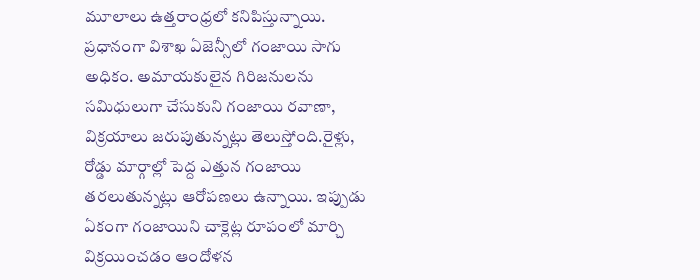మూలాలు ఉత్తరాంధ్రలో కనిపిస్తున్నాయి. ప్రధానంగా విశాఖ ఏజెన్సీలో గంజాయి సాగు అధికం. అమాయకులైన గిరిజనులను సమిధులుగా చేసుకుని గంజాయి రవాణా, విక్రయాలు జరుపుతున్నట్లు తెలుస్తోంది.రైళ్లు, రోడ్డు మార్గాల్లో పెద్ద ఎత్తున గంజాయి తరలుతున్నట్లు ఆరోపణలు ఉన్నాయి. ఇప్పుడు ఏకంగా గంజాయిని చాక్లెట్ల రూపంలో మార్చి విక్రయించడం ఆందోళన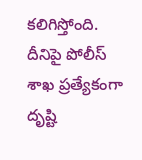కలిగిస్తోంది. దీనిపై పోలీస్ శాఖ ప్రత్యేకంగా దృష్టి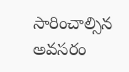సారించాల్సిన అవసరం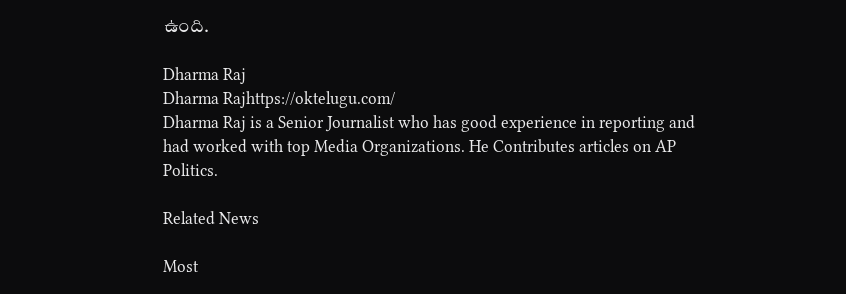ఉంది.

Dharma Raj
Dharma Rajhttps://oktelugu.com/
Dharma Raj is a Senior Journalist who has good experience in reporting and had worked with top Media Organizations. He Contributes articles on AP Politics.

Related News

Most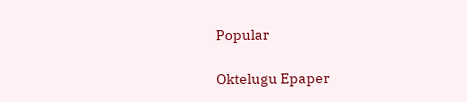Popular

Oktelugu Epaper